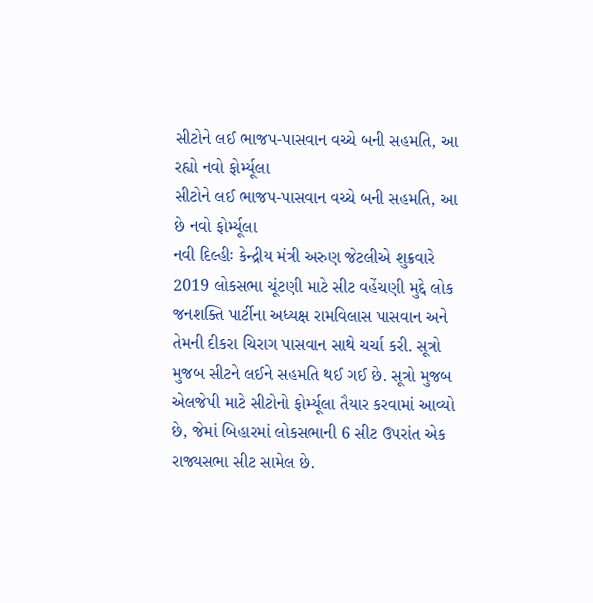સીટોને લઈ ભાજપ-પાસવાન વચ્ચે બની સહમતિ, આ રહ્યો નવો ફોર્મ્યૂલા
સીટોને લઈ ભાજપ-પાસવાન વચ્ચે બની સહમતિ, આ છે નવો ફોર્મ્યૂલા
નવી દિલ્હીઃ કેન્દ્રીય મંત્રી અરુણ જેટલીએ શુક્રવારે 2019 લોકસભા ચૂંટણી માટે સીટ વહેંચણી મુદ્દે લોક જનશક્તિ પાર્ટીના અધ્યક્ષ રામવિલાસ પાસવાન અને તેમની દીકરા ચિરાગ પાસવાન સાથે ચર્ચા કરી. સૂત્રો મુજબ સીટને લઈને સહમતિ થઈ ગઈ છે. સૂત્રો મુજબ એલજેપી માટે સીટોનો ફોર્મ્યૂલા તૈયાર કરવામાં આવ્યો છે, જેમાં બિહારમાં લોકસભાની 6 સીટ ઉપરાંત એક રાજ્યસભા સીટ સામેલ છે.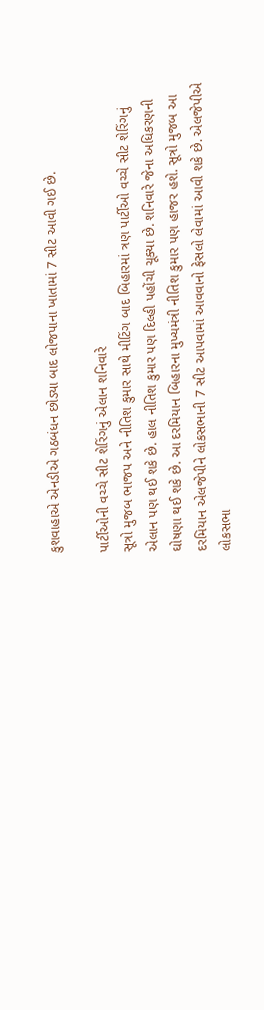કુશવાહાએ એનડીએ ગઠબંધન છોડ્યા બાદ લોજપાના ખાતામાં 7 સીટ આવી ગઈ છે.

પાર્ટીઓની વચ્ચે સીટ શેરિંગનું એલાન શનિવારે
સૂત્રો મુજબ ભાજપ અને નીતિશ કુમાર સાથે મીટિંગ બાદ બિહારમાં ત્રણ પાર્ટીઓ વચ્ચે સીટ શેરિંગનું એલાન પણ થઈ શકે છે. હાલ નીતિશ કુમાર પણ દિલ્હી પહોંચી ચૂક્યા છે. શનિવારે જેના અધિકરણની ઘોષણા થઈ શકે છે. આ દરમિયાન બિહારના મુખ્યમંત્રી નીતિશ કુમાર પણ હાજર હશે. સૂત્રો મુજબ આ દરમિયાન એલજેપીને લોકસભાની 7 સીટ આપવામાં આવવાનો ફેસલો લેવામાં આવી શકે છે. એલજેપીએ લોકસભા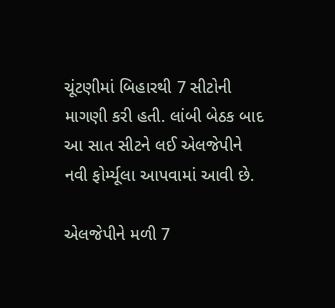ચૂંટણીમાં બિહારથી 7 સીટોની માગણી કરી હતી. લાંબી બેઠક બાદ આ સાત સીટને લઈ એલજેપીને નવી ફોર્મ્યૂલા આપવામાં આવી છે.

એલજેપીને મળી 7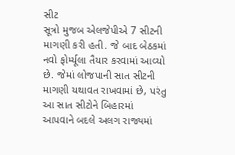સીટ
સૂત્રો મુજબ એલજેપીએ 7 સીટની માગણી કરી હતી. જે બાદ બેઠકમાં નવો ફોર્મ્યૂલા તૈયાર કરવામાં આવ્યો છે. જેમાં લોજપાની સાત સીટની માગણી યથાવત રાખવામાં છે, પરંતુ આ સાત સીટોને બિહારમાં આપવાને બદલે અલગ રાજ્યમાં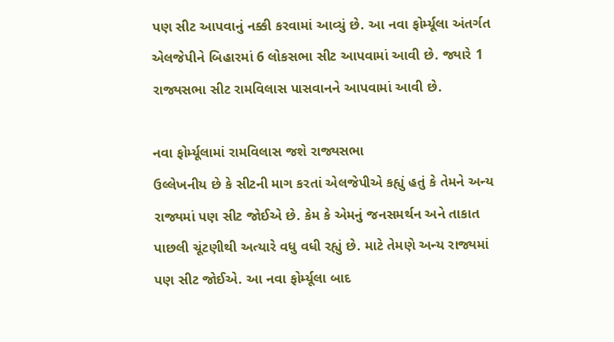પણ સીટ આપવાનું નક્કી કરવામાં આવ્યું છે. આ નવા ફોર્મ્યૂલા અંતર્ગત એલજેપીને બિહારમાં 6 લોકસભા સીટ આપવામાં આવી છે. જ્યારે 1 રાજ્યસભા સીટ રામવિલાસ પાસવાનને આપવામાં આવી છે.

નવા ફોર્મ્યૂલામાં રામવિલાસ જશે રાજ્યસભા
ઉલ્લેખનીય છે કે સીટની માગ કરતાં એલજેપીએ કહ્યું હતું કે તેમને અન્ય રાજ્યમાં પણ સીટ જોઈએ છે. કેમ કે એમનું જનસમર્થન અને તાકાત પાછલી ચૂંટણીથી અત્યારે વધુ વધી રહ્યું છે. માટે તેમણે અન્ય રાજ્યમાં પણ સીટ જોઈએ. આ નવા ફોર્મ્યૂલા બાદ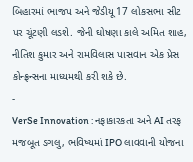બિહારમાં ભાજપ અને જેડીયૂ 17 લોકસભા સીટ પર ચૂંટણી લડશે. જેની ઘોષણા કાલે અમિત શાહ, નીતિશ કુમાર અને રામવિલાસ પાસવાન એક પ્રેસ કોન્ફ્રન્સના માધ્યમથી કરી શકે છે.
-
VerSe Innovation : નફાકારકતા અને AI તરફ મજબૂત ડગલુ, ભવિષ્યમાં IPO લાવવાની યોજના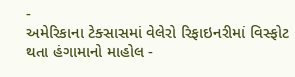-
અમેરિકાના ટેક્સાસમાં વેલેરો રિફાઇનરીમાં વિસ્ફોટ થતા હંગામાનો માહોલ -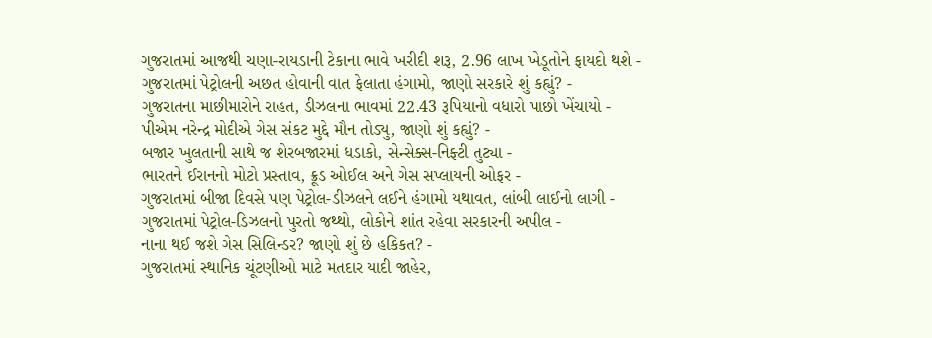ગુજરાતમાં આજથી ચણા-રાયડાની ટેકાના ભાવે ખરીદી શરૂ, 2.96 લાખ ખેડૂતોને ફાયદો થશે -
ગુજરાતમાં પેટ્રોલની અછત હોવાની વાત ફેલાતા હંગામો, જાણો સરકારે શું કહ્યું? -
ગુજરાતના માછીમારોને રાહત, ડીઝલના ભાવમાં 22.43 રૂપિયાનો વધારો પાછો ખેંચાયો -
પીએમ નરેન્દ્ર મોદીએ ગેસ સંકટ મુદ્દે મૌન તોડ્યુ, જાણો શું કહ્યું? -
બજાર ખુલતાની સાથે જ શેરબજારમાં ધડાકો, સેન્સેક્સ-નિફ્ટી તુટ્યા -
ભારતને ઈરાનનો મોટો પ્રસ્તાવ, ક્રૂડ ઓઈલ અને ગેસ સપ્લાયની ઓફર -
ગુજરાતમાં બીજા દિવસે પણ પેટ્રોલ-ડીઝલને લઈને હંગામો યથાવત, લાંબી લાઈનો લાગી -
ગુજરાતમાં પેટ્રોલ-ડિઝલનો પુરતો જથ્થો, લોકોને શાંત રહેવા સરકારની અપીલ -
નાના થઈ જશે ગેસ સિલિન્ડર? જાણો શું છે હકિકત? -
ગુજરાતમાં સ્થાનિક ચૂંટણીઓ માટે મતદાર યાદી જાહેર,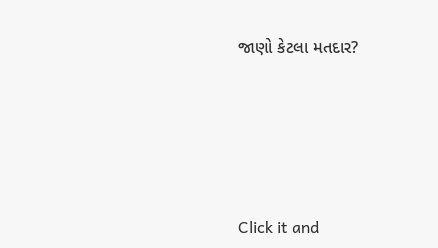જાણો કેટલા મતદાર?






Click it and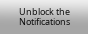Unblock the Notifications